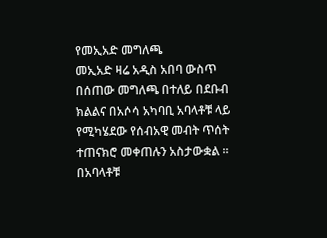የመኢአድ መግለጫ
መኢአድ ዛሬ አዲስ አበባ ውስጥ በሰጠው መግለጫ በተለይ በደቡብ ክልልና በአሶሳ አካባቢ አባላቶቹ ላይ የሚካሄደው የሰብአዊ መብት ጥሰት ተጠናክሮ መቀጠሉን አስታውቋል ። በአባላቶቹ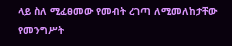ላይ ስለ ሚፈፀመው የመብት ረገጣ ለሚመለከታቸው የመንግሥት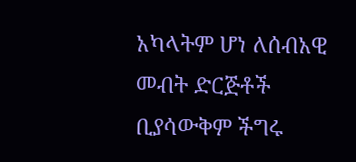አካላትም ሆነ ለሰብአዊ መብት ድርጅቶች ቢያሳውቅም ችግሩ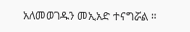አለመወገዱን መኢአድ ተናግሯል ።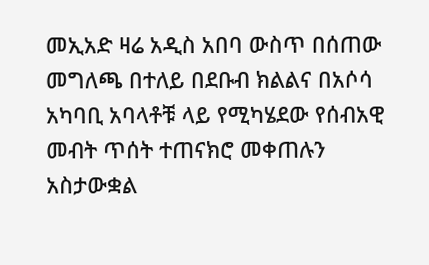መኢአድ ዛሬ አዲስ አበባ ውስጥ በሰጠው መግለጫ በተለይ በደቡብ ክልልና በአሶሳ አካባቢ አባላቶቹ ላይ የሚካሄደው የሰብአዊ መብት ጥሰት ተጠናክሮ መቀጠሉን አስታውቋል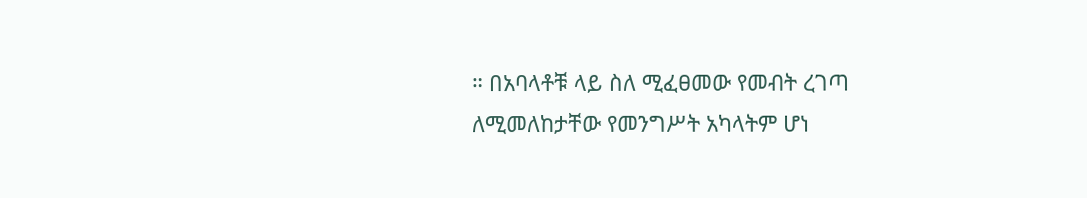። በአባላቶቹ ላይ ስለ ሚፈፀመው የመብት ረገጣ ለሚመለከታቸው የመንግሥት አካላትም ሆነ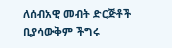ለሰብአዊ መብት ድርጅቶች ቢያሳውቅም ችግሩ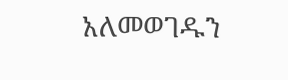አለመወገዱን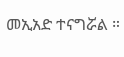መኢአድ ተናግሯል ።